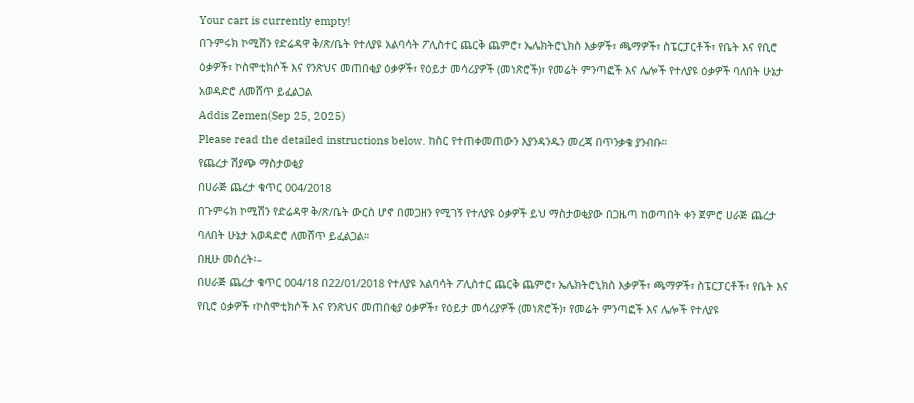Your cart is currently empty!
በጉምሩክ ኮሚሽን የድሬዳዋ ቅ/ጽ/ቤት የተለያዩ አልባሳት ፖሊስተር ጨርቅ ጨምሮ፣ ኤሌክትሮኒክስ እቃዎች፣ ጫማዎች፣ ስፔርፓርቶች፣ የቤት እና የቢሮ ዕቃዎች፣ ኮስሞቲክሶች እና የንጽህና መጠበቂያ ዕቃዎች፣ የዕይታ መሳሪያዎች (መነጽሮች)፣ የመሬት ምንጣፎች እና ሌሎች የተለያዩ ዕቃዎች ባለበት ሁኔታ አወዳድሮ ለመሸጥ ይፈልጋል
Addis Zemen(Sep 25, 2025)
Please read the detailed instructions below. ከስር የተጠቀመጠውን እያንዳንዱን መረጃ በጥንቃቄ ያንብቡ።
የጨረታ ሽያጭ ማስታወቂያ
በሀራጅ ጨረታ ቁጥር 004/2018
በጉምሩክ ኮሚሽን የድሬዳዋ ቅ/ጽ/ቤት ውርስ ሆኖ በመጋዘን የሚገኝ የተለያዩ ዕቃዎች ይህ ማስታወቂያው በጋዜጣ ከወጣበት ቀን ጀምሮ ሀራጅ ጨረታ ባለበት ሁኔታ አወዳድሮ ለመሸጥ ይፈልጋል።
በዚሁ መሰረት፡–
በሀራጅ ጨረታ ቁጥር 004/18 በ22/01/2018 የተለያዩ አልባሳት ፖሊስተር ጨርቅ ጨምሮ፣ ኤሌክትሮኒክስ እቃዎች፣ ጫማዎች፣ ስፔርፓርቶች፣ የቤት እና የቢሮ ዕቃዎች ፣ኮስሞቲክሶች እና የንጽህና መጠበቂያ ዕቃዎች፣ የዕይታ መሳሪያዎች (መነጽሮች)፣ የመሬት ምንጣፎች እና ሌሎች የተለያዩ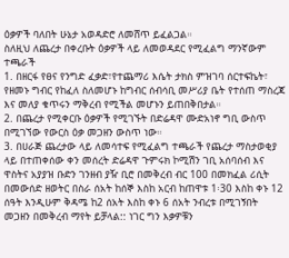ዕቃዎች ባለበት ሁኔታ አወዳድሮ ለመሸጥ ይፈልጋል።
ስለዚህ ለጨረታ በቀረቡት ዕቃዎች ላይ ለመወዳደር የሚፈልግ ማንኛውም ተጫራች
1. በዘርፋ የፀና የንግድ ፈቃድ፣የተጨማሪ እሴት ታክስ ምዝገባ ሰርተፍኬት፣ የዘመኑ ግብር የከፈለ ስለመሆኑ ከግብር ሰብሳቢ መሥሪያ ቤት የተሰጠ ማስረጃ እና መለያ ቁጥሩን ማቅረብ የሚችል መሆኑን ይጠበቅበታል።
2. በጨረታ የሚቀርቡ ዕቃዎች የሚገኙት በድሬዳዋ ሙድአነኖ ግቢ ውስጥ በሚገኘው የውርስ ዕቃ መጋዘን ውስጥ ነው።
3. በሀራጅ ጨረታው ላይ ለመሳተፍ የሚፈልግ ተጫራች የጨረታ ማስታወቂያ ላይ በተጠቀሰው ቀን መሰረት ድሬዳዋ ጉምሩክ ኮሚሽን ገቢ አሰባሰብ እና ዋስትና አያያዝ ቡድን ገንዘብ ያዥ ቢሮ በመቅረብ ብር 100 በመክፈል ሪሲት በመውሰድ ዘወትር በስራ ሰአት ከሰኞ እስከ አርብ ከጠዋቱ 1፡30 እስከ ቀኑ 12 ሰዓት እንዲሁም ቅዳሜ ከ2 ሰአት እስከ ቀኑ 6 ሰአት ንብረቱ በሚገኝበት መጋዘን በመቅረብ ማየት ይቻላል:: ነገር ግን እቃዎቹን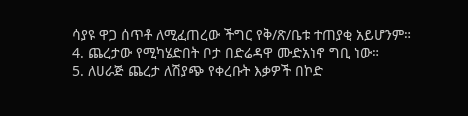ሳያዩ ዋጋ ሰጥቶ ለሚፈጠረው ችግር የቅ/ጽ/ቤቱ ተጠያቂ አይሆንም።
4. ጨረታው የሚካሄድበት ቦታ በድሬዳዋ ሙድአነኖ ግቢ ነው።
5. ለሀራጅ ጨረታ ለሽያጭ የቀረቡት እቃዎች በኮድ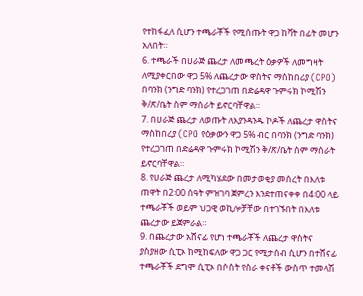የተከፋፈለ ሲሆን ተጫራቾች የሚሰጡት ዋጋ ከቫት በፊት መሆን አለበት።
6. ተጫራች በሀራጅ ጨረታ ለመጫረት ዕቃዎች ለመግዛት ለሚያቀርበው ዋጋ 5% ለጨረታው ዋስትና ማስከበሪያ (CPO) በባንክ (ንግድ ባንክ) የተረጋገጠ በድሬዳዋ ጉምሩክ ኮሚሽን ቅ/ጽ/ቤት ስም ማሰራት ይኖርባቸዋል።
7. በሀራጅ ጨረታ ለወጡት ለእያንዳንዱ ኮዶች ለጨረታ ዋስትና ማስከበረያ (CPO የዕቃውን ዋጋ 5% ብር በባንክ (ንግድ ባንክ) የተረጋገጠ በድሬዳዋ ጉምሩክ ኮሚሽን ቅ/ጽ/ቤት ስም ማሰራት ይኖርባቸዋል።
8. የሀራጅ ጨረታ ለሚካሄደው በመታወቂያ መሰረት በእለቱ ጠዋት በ2፡00 ሰዓት ምዝገባ ጀምረን እንደተጠናቀቀ በ4፡00 ላይ ተጫራቾች ወይም ህጋዊ ወኪሎቻቸው በተገኙበት በእለቱ ጨረታው ይጀምራል።
9. በጨረታው አሸናፊ የሆነ ተጫራቾች ለጨረታ ዋስትና ያስያዘው ሲፒኦ ከሚከፍለው ዋጋ ጋር የሚታሰብ ሲሆን በተሸናፊ ተጫራቾች ደግሞ ሲፒኦ በሶስት የስራ ቀናቶች ውስጥ ተመላሽ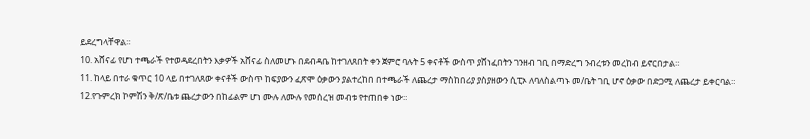ይደረግላቸዋል።
10. አሸናፊ የሆነ ተጫራች የተወዳደረበትን እቃዎች አሸናፊ ስለመሆኑ በደብዳቤ ከተገለጸበት ቀን ጀምሮ ባሉት 5 ቀናቶች ውስጥ ያሸነፈበትን ገንዘብ ገቢ በማድረግ ንብረቱን መረከብ ይኖርበታል።
11. ከላይ በተራ ቁጥር 10 ላይ በተገለጸው ቀናቶች ውስጥ ከፍያውን ፈጽሞ ዕቃውን ያልተረከበ በተጫራች ለጨረታ ማስከበሪያ ያስያዘውን ሲፒኦ ለባለስልጣኑ መ/ቤት ገቢ ሆኖ ዕቃው በድጋሚ ለጨረታ ይቀርባል።
12.የጉምረክ ኮምሽን ቅ/ጽ/ቤቱ ጨረታውን በከፊልም ሆነ ሙሉ ለሙሉ የመሰረዝ መብቱ የተጠበቀ ነው።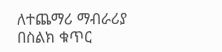ለተጨማሪ ማብራሪያ በስልክ ቁጥር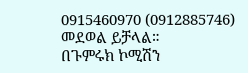0915460970 (0912885746) መደወል ይቻላል።
በጉምሩክ ኮሚሽን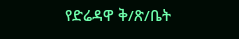የድሬዳዋ ቅ/ጽ/ቤት